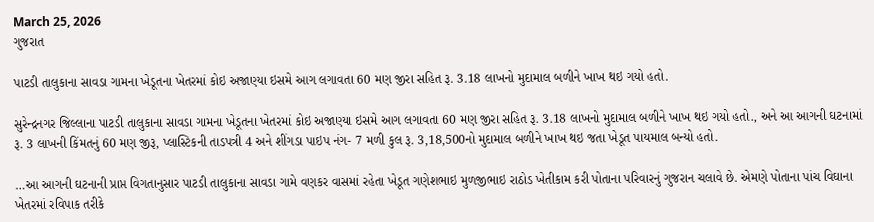March 25, 2026
ગુજરાત

પાટડી તાલુકાના સાવડા ગામના ખેડૂતના ખેતરમાં કોઇ અજાણ્યા ઇસમે આગ લગાવતા 60 મણ જીરા સહિત રૂ. 3.18 લાખનો મુદામાલ બળીને ખાખ થઇ ગયો હતો.

સુરેન્દ્રનગર જિલ્લાના પાટડી તાલુકાના સાવડા ગામના ખેડૂતના ખેતરમાં કોઇ અજાણ્યા ઇસમે આગ લગાવતા 60 મણ જીરા સહિત રૂ. 3.18 લાખનો મુદામાલ બળીને ખાખ થઇ ગયો હતો., અને આ આગની ઘટનામાં રૂ. 3 લાખની કિંમતનું 60 મણ જીરૂ, પ્લાસ્ટિકની તાડપત્રી 4 અને શીંગડા પાઇપ નંગ- 7 મળી કુલ રૂ. 3,18,500નો મુદામાલ બળીને ખાખ થઇ જતા ખેડૂત પાયમાલ બન્યો હતો.

…આ આગની ઘટનાની પ્રાપ્ત વિગતાનુસાર પાટડી તાલુકાના સાવડા ગામે વણકર વાસમાં રહેતા ખેડૂત ગણેશભાઇ મુળજીભાઇ રાઠોડ ખેતીકામ કરી પોતાના પરિવારનું ગુજરાન ચલાવે છે. એમણે પોતાના પાંચ વિઘાના ખેતરમાં રવિપાક તરીકે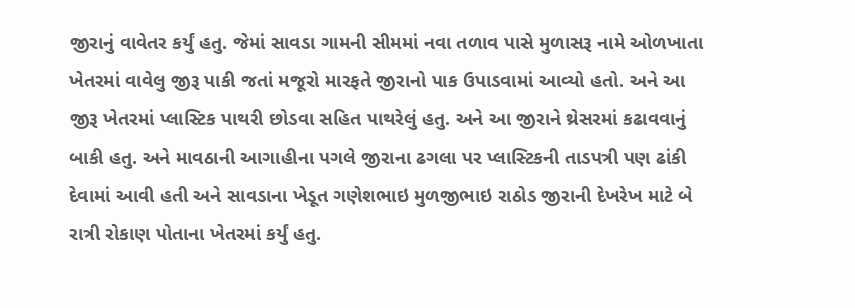જીરાનું વાવેતર કર્યું હતુ. જેમાં સાવડા ગામની સીમમાં નવા તળાવ પાસે મુળાસરૂ નામે ઓળખાતા ખેતરમાં વાવેલુ જીરૂ પાકી જતાં મજૂરો મારફતે જીરાનો પાક ઉપાડવામાં આવ્યો હતો. અને આ જીરૂ ખેતરમાં પ્લાસ્ટિક પાથરી છોડવા સહિત પાથરેલું હતુ. અને આ જીરાને થ્રેસરમાં કઢાવવાનું બાકી હતુ. અને માવઠાની આગાહીના પગલે જીરાના ઢગલા પર પ્લાસ્ટિકની તાડપત્રી પણ ઢાંકી દેવામાં આવી હતી અને સાવડાના ખેડૂત ગણેશભાઇ મુળજીભાઇ રાઠોડ જીરાની દેખરેખ માટે બે રાત્રી રોકાણ પોતાના ખેતરમાં કર્યું હતુ.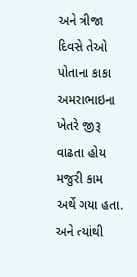અને ત્રીજા દિવસે તેઓ પોતાના કાકા અમરાભાઇના ખેતરે જીરૂ વાઢતા હોય મજુરી કામ અર્થે ગયા હતા. અને ત્યાંથી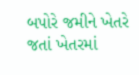બપોરે જમીને ખેતરે જતાં ખેતરમાં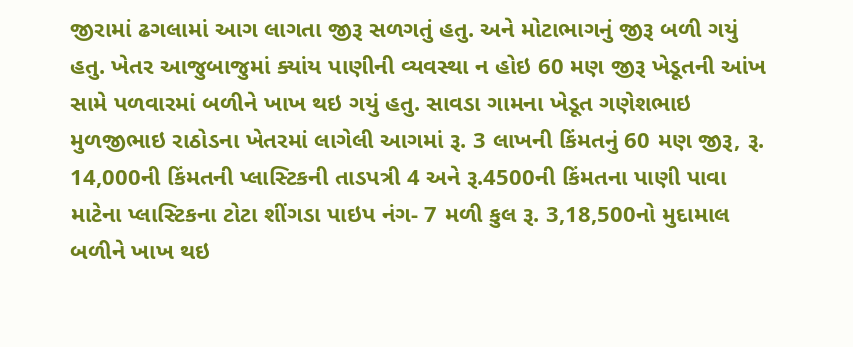જીરામાં ઢગલામાં આગ લાગતા જીરૂ સળગતું હતુ. અને મોટાભાગનું જીરૂ બળી ગયું હતુ. ખેતર આજુબાજુમાં ક્યાંય પાણીની વ્યવસ્થા ન હોઇ 60 મણ જીરૂ ખેડૂતની આંખ સામે પળવારમાં બળીને ખાખ થઇ ગયું હતુ. સાવડા ગામના ખેડૂત ગણેશભાઇ મુળજીભાઇ રાઠોડના ખેતરમાં લાગેલી આગમાં રૂ. 3 લાખની કિંમતનું 60 મણ જીરૂ, રૂ. 14,000ની કિંમતની પ્લાસ્ટિકની તાડપત્રી 4 અને રૂ.4500ની કિંમતના પાણી પાવા માટેના પ્લાસ્ટિકના ટોટા શીંગડા પાઇપ નંગ- 7 મળી કુલ રૂ. 3,18,500નો મુદામાલ બળીને ખાખ થઇ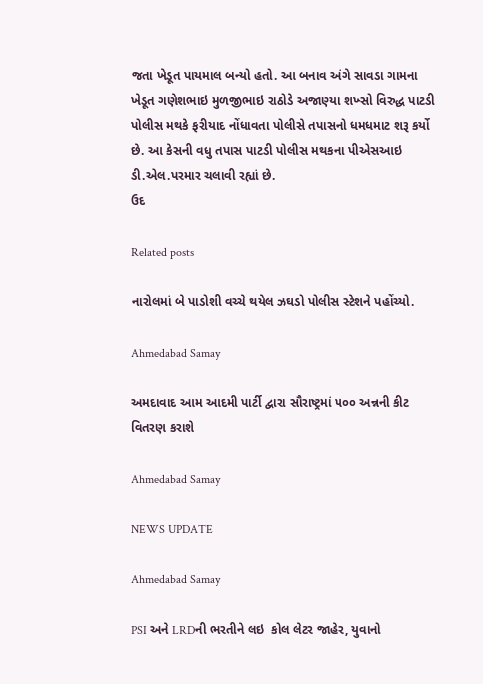જતા ખેડૂત પાયમાલ બન્યો હતો. આ બનાવ અંગે સાવડા ગામના ખેડૂત ગણેશભાઇ મુળજીભાઇ રાઠોડે અજાણ્યા શખ્સો વિરુદ્ધ પાટડી પોલીસ મથકે ફરીયાદ નોંધાવતા પોલીસે તપાસનો ધમધમાટ શરૂ કર્યો છે. આ કેસની વધુ તપાસ પાટડી પોલીસ મથકના પીએસઆઇ ડી.એલ.પરમાર ચલાવી રહ્યાં છે.
ઉદ

Related posts

નારોલમાં બે પાડોશી વચ્ચે થયેલ ઝઘડો પોલીસ સ્ટેશને પહોંચ્યો.

Ahmedabad Samay

અમદાવાદ આમ આદમી પાર્ટી દ્વારા સૌરાષ્ટ્રમાં ૫૦૦ અન્નની કીટ વિતરણ કરાશે

Ahmedabad Samay

NEWS UPDATE

Ahmedabad Samay

PSI અને LRDની ભરતીને લઇ  કોલ લેટર જાહેર, યુવાનો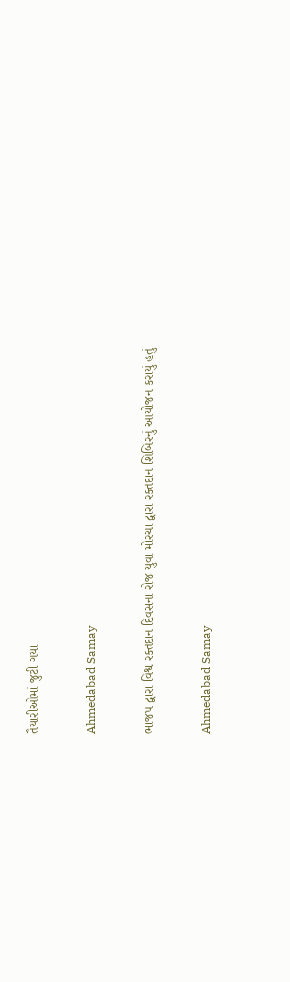તૈયારીઓમાં જુટી ગયા

Ahmedabad Samay

ભાજપ દ્વારા વિશ્વ રક્તદાન દિવસના રોજ યુવા મોરચા દ્વારા રક્તદાન શિબિરનું આયોજન કરાયું હતું

Ahmedabad Samay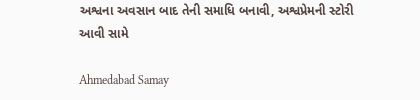અશ્વના અવસાન બાદ તેની સમાધિ બનાવી, અશ્વપ્રેમની સ્ટોરી આવી સામે

Ahmedabad Samay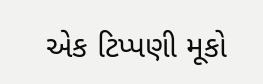એક ટિપ્પણી મૂકો